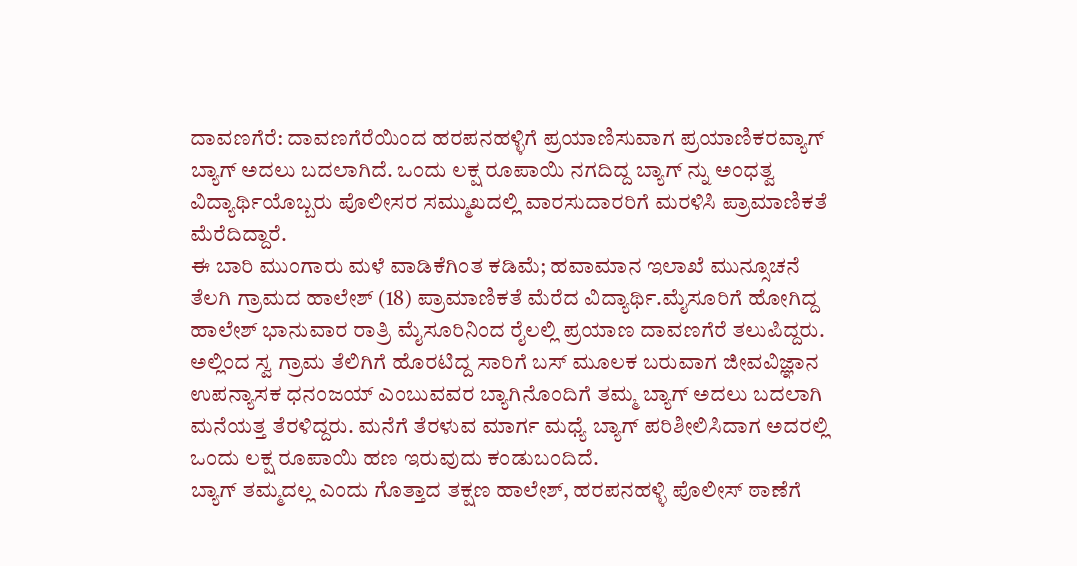ದಾವಣಗೆರೆ: ದಾವಣಗೆರೆಯಿಂದ ಹರಪನಹಳ್ಳಿಗೆ ಪ್ರಯಾಣಿಸುವಾಗ ಪ್ರಯಾಣಿಕರವ್ಯಾಗ್ ಬ್ಯಾಗ್ ಅದಲು ಬದಲಾಗಿದೆ. ಒಂದು ಲಕ್ಷ ರೂಪಾಯಿ ನಗದಿದ್ದ ಬ್ಯಾಗ್ ನ್ನು ಅಂಧತ್ವ ವಿದ್ಯಾರ್ಥಿಯೊಬ್ಬರು ಪೊಲೀಸರ ಸಮ್ಮುಖದಲ್ಲಿ ವಾರಸುದಾರರಿಗೆ ಮರಳಿಸಿ ಪ್ರಾಮಾಣಿಕತೆ ಮೆರೆದಿದ್ದಾರೆ.
ಈ ಬಾರಿ ಮುಂಗಾರು ಮಳೆ ವಾಡಿಕೆಗಿಂತ ಕಡಿಮೆ; ಹವಾಮಾನ ಇಲಾಖೆ ಮುನ್ಸೂಚನೆ
ತೆಲಗಿ ಗ್ರಾಮದ ಹಾಲೇಶ್ (18) ಪ್ರಾಮಾಣಿಕತೆ ಮೆರೆದ ವಿದ್ಯಾರ್ಥಿ.ಮೈಸೂರಿಗೆ ಹೋಗಿದ್ದ ಹಾಲೇಶ್ ಭಾನುವಾರ ರಾತ್ರಿ ಮೈಸೂರಿನಿಂದ ರೈಲಲ್ಲಿ ಪ್ರಯಾಣ ದಾವಣಗೆರೆ ತಲುಪಿದ್ದರು. ಅಲ್ಲಿಂದ ಸ್ವ ಗ್ರಾಮ ತೆಲಿಗಿಗೆ ಹೊರಟಿದ್ದ ಸಾರಿಗೆ ಬಸ್ ಮೂಲಕ ಬರುವಾಗ ಜೀವವಿಜ್ಞಾನ ಉಪನ್ಯಾಸಕ ಧನಂಜಯ್ ಎಂಬುವವರ ಬ್ಯಾಗಿನೊಂದಿಗೆ ತಮ್ಮ ಬ್ಯಾಗ್ ಅದಲು ಬದಲಾಗಿ ಮನೆಯತ್ತ ತೆರಳಿದ್ದರು. ಮನೆಗೆ ತೆರಳುವ ಮಾರ್ಗ ಮಧ್ಯೆ ಬ್ಯಾಗ್ ಪರಿಶೀಲಿಸಿದಾಗ ಅದರಲ್ಲಿ ಒಂದು ಲಕ್ಷ ರೂಪಾಯಿ ಹಣ ಇರುವುದು ಕಂಡುಬಂದಿದೆ.
ಬ್ಯಾಗ್ ತಮ್ಮದಲ್ಲ ಎಂದು ಗೊತ್ತಾದ ತಕ್ಷಣ ಹಾಲೇಶ್, ಹರಪನಹಳ್ಳಿ ಪೊಲೀಸ್ ಠಾಣೆಗೆ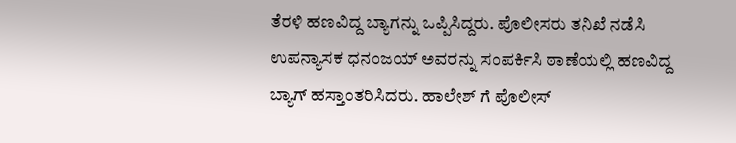ತೆರಳಿ ಹಣವಿದ್ದ ಬ್ಯಾಗನ್ನು ಒಪ್ಪಿಸಿದ್ದರು. ಪೊಲೀಸರು ತನಿಖೆ ನಡೆಸಿ ಉಪನ್ಯಾಸಕ ಧನಂಜಯ್ ಅವರನ್ನು ಸಂಪರ್ಕಿಸಿ ಠಾಣೆಯಲ್ಲಿ ಹಣವಿದ್ದ ಬ್ಯಾಗ್ ಹಸ್ತಾಂತರಿಸಿದರು. ಹಾಲೇಶ್ ಗೆ ಪೊಲೀಸ್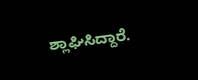ಶ್ಲಾಘಿಸಿದ್ದಾರೆ.